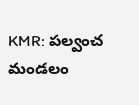KMR: పల్వంచ మండలం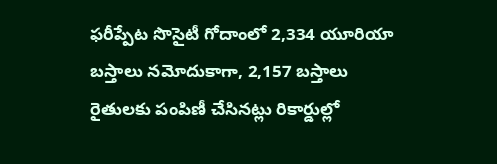ఫరీప్పేట సొసైటీ గోదాంలో 2,334 యూరియా బస్తాలు నమోదుకాగా, 2,157 బస్తాలు రైతులకు పంపిణీ చేసినట్లు రికార్డుల్లో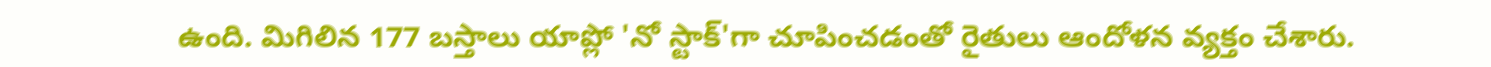ఉంది. మిగిలిన 177 బస్తాలు యాప్లో 'నో స్టాక్'గా చూపించడంతో రైతులు ఆందోళన వ్యక్తం చేశారు.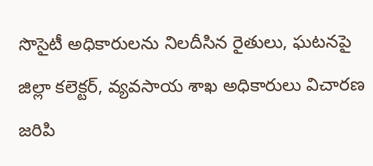సొసైటీ అధికారులను నిలదీసిన రైతులు, ఘటనపై జిల్లా కలెక్టర్, వ్యవసాయ శాఖ అధికారులు విచారణ జరిపి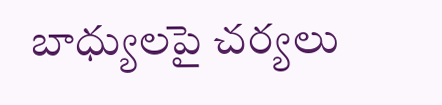బాధ్యులపై చర్యలు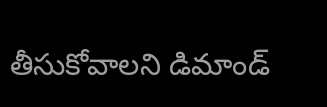తీసుకోవాలని డిమాండ్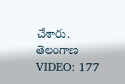చేశారు.
తెలంగాణ
VIDEO: 177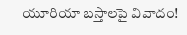యూరియా బస్తాలపై వివాదం!